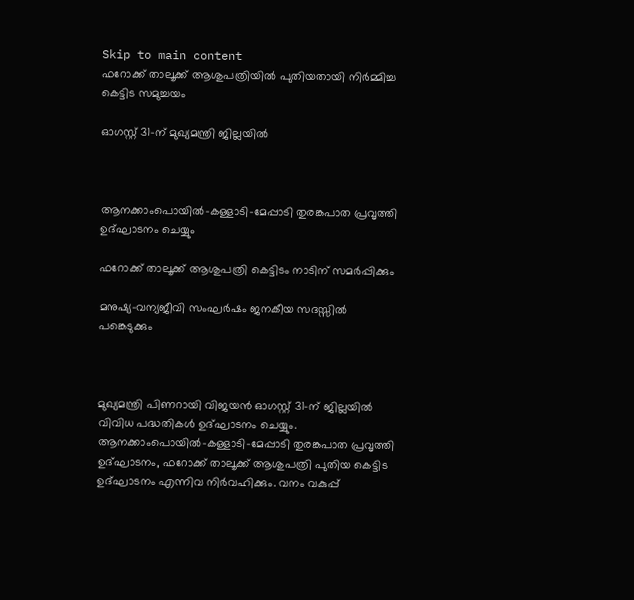Skip to main content
ഫറോക്ക് താലൂക്ക് ആശുപത്രിയിൽ പുതിയതായി നിർമ്മിച്ച കെട്ടിട സമുച്ചയം

ഓഗസ്റ്റ് 31-ന് മുഖ്യമന്ത്രി ജില്ലയില്‍



ആനക്കാംപൊയില്‍-കള്ളാടി-മേപ്പാടി തുരങ്കപാത പ്രവൃത്തി ഉദ്ഘാടനം ചെയ്യും

ഫറോക്ക് താലൂക്ക് ആശുപത്രി കെട്ടിടം നാടിന് സമര്‍പ്പിക്കും

മനുഷ്യ-വന്യജീവി സംഘര്‍ഷം ജനകീയ സദസ്സില്‍ പങ്കെടുക്കും



മുഖ്യമന്ത്രി പിണറായി വിജയന്‍ ഓഗസ്റ്റ് 31-ന് ജില്ലയില്‍ വിവിധ പദ്ധതികള്‍ ഉദ്ഘാടനം ചെയ്യും. ആനക്കാംപൊയില്‍-കള്ളാടി-മേപ്പാടി തുരങ്കപാത പ്രവൃത്തി ഉദ്ഘാടനം, ഫറോക്ക് താലൂക്ക് ആശുപത്രി പുതിയ കെട്ടിട ഉദ്ഘാടനം എന്നിവ നിര്‍വഹിക്കും. വനം വകുപ്പ്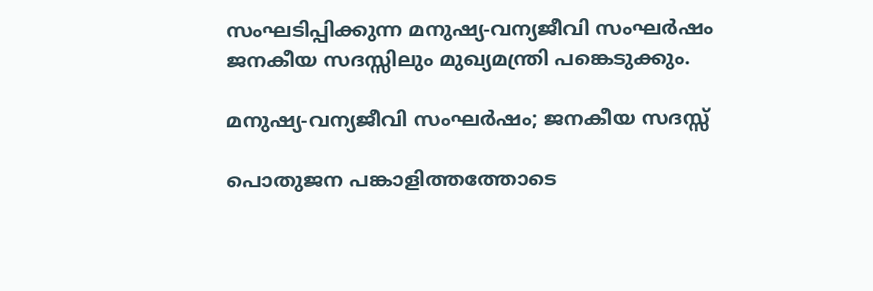സംഘടിപ്പിക്കുന്ന മനുഷ്യ-വന്യജീവി സംഘര്‍ഷം ജനകീയ സദസ്സിലും മുഖ്യമന്ത്രി പങ്കെടുക്കും.

മനുഷ്യ-വന്യജീവി സംഘര്‍ഷം; ജനകീയ സദസ്സ്

പൊതുജന പങ്കാളിത്തത്തോടെ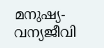മനുഷ്യ-വന്യജീവി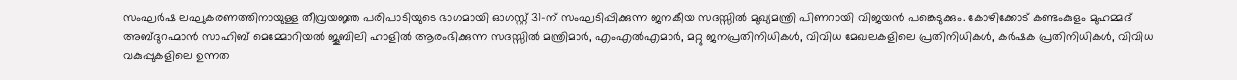സംഘര്‍ഷ ലഘുകരണത്തിനായുള്ള തീവ്രയജ്ഞ പരിപാടിയുടെ ഭാഗമായി ഓഗസ്റ്റ് 31-ന് സംഘടിപ്പിക്കുന്ന ജനകീയ സദസ്സില്‍ മുഖ്യമന്ത്രി പിണറായി വിജയന്‍ പങ്കെടുക്കും. കോഴിക്കോട് കണ്ടംകുളം മുഹമ്മദ് അബ്ദുറഹ്മാന്‍ സാഹിബ് മെമ്മോറിയല്‍ ജൂബിലി ഹാളില്‍ ആരംഭിക്കുന്ന സദസ്സില്‍ മന്ത്രിമാര്‍, എംഎല്‍എമാര്‍, മറ്റു ജനപ്രതിനിധികള്‍, വിവിധ മേഖലകളിലെ പ്രതിനിധികള്‍, കര്‍ഷക പ്രതിനിധികള്‍, വിവിധ വകുപ്പുകളിലെ ഉന്നത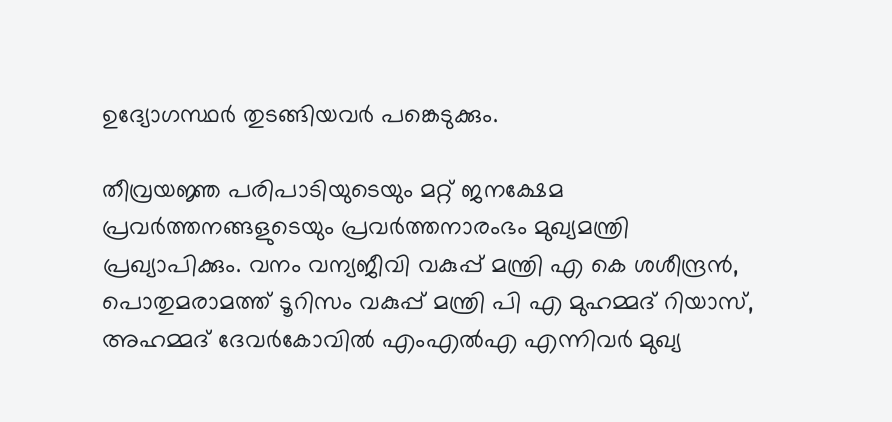ഉദ്യോഗസ്ഥര്‍ തുടങ്ങിയവര്‍ പങ്കെടുക്കും.

തീവ്രയജ്ഞ പരിപാടിയുടെയും മറ്റ് ജനക്ഷേമ പ്രവര്‍ത്തനങ്ങളുടെയും പ്രവര്‍ത്തനാരംഭം മുഖ്യമന്ത്രി പ്രഖ്യാപിക്കും. വനം വന്യജീവി വകുപ്പ് മന്ത്രി എ കെ ശശീന്ദ്രന്‍, പൊതുമരാമത്ത് ടൂറിസം വകുപ്പ് മന്ത്രി പി എ മുഹമ്മദ് റിയാസ്, അഹമ്മദ് ദേവര്‍കോവില്‍ എംഎല്‍എ എന്നിവര്‍ മുഖ്യ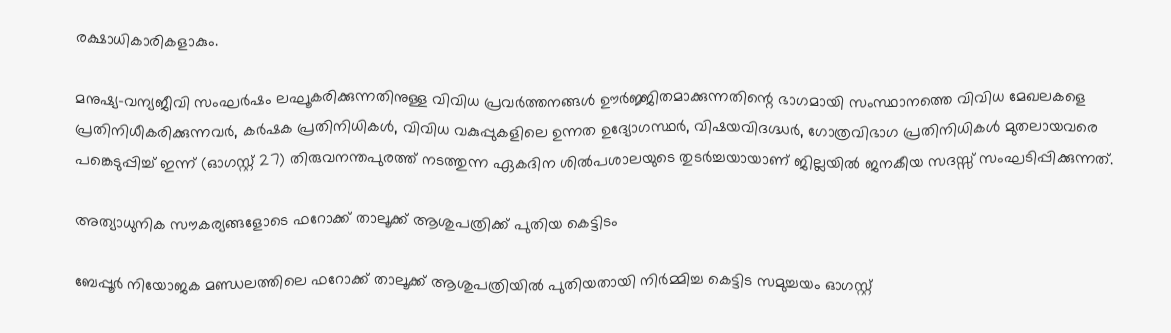രക്ഷാധികാരികളാകും.

മനുഷ്യ-വന്യജീവി സംഘര്‍ഷം ലഘൂകരിക്കുന്നതിനുള്ള വിവിധ പ്രവര്‍ത്തനങ്ങള്‍ ഊര്‍ജ്ജിതമാക്കുന്നതിന്റെ ഭാഗമായി സംസ്ഥാനത്തെ വിവിധ മേഖലകളെ പ്രതിനിധീകരിക്കുന്നവര്‍, കര്‍ഷക പ്രതിനിധികള്‍, വിവിധ വകുപ്പുകളിലെ ഉന്നത ഉദ്യോഗസ്ഥര്‍, വിഷയവിദഗ്ദ്ധര്‍, ഗോത്രവിഭാഗ പ്രതിനിധികള്‍ മുതലായവരെ പങ്കെടുപ്പിച്ച് ഇന്ന് (ഓഗസ്റ്റ് 27) തിരുവനന്തപുരത്ത് നടത്തുന്ന ഏകദിന ശില്‍പശാലയുടെ തുടര്‍ച്ചയായാണ് ജില്ലയില്‍ ജനകീയ സദസ്സ് സംഘടിപ്പിക്കുന്നത്.

അത്യാധുനിക സൗകര്യങ്ങളോടെ ഫറോക്ക് താലൂക്ക് ആശുപത്രിക്ക് പുതിയ കെട്ടിടം

ബേപ്പൂര്‍ നിയോജക മണ്ഡലത്തിലെ ഫറോക്ക് താലൂക്ക് ആശുപത്രിയില്‍ പുതിയതായി നിര്‍മ്മിച്ച കെട്ടിട സമുച്ചയം ഓഗസ്റ്റ്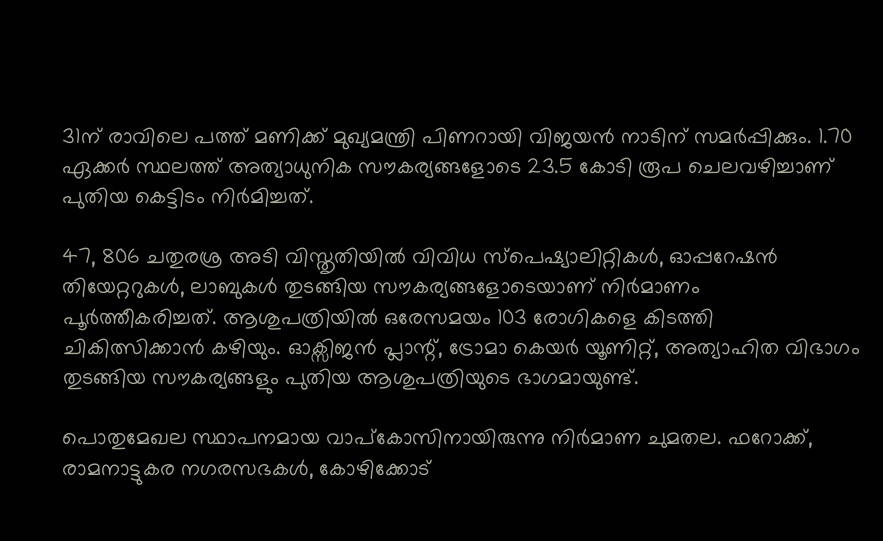31ന് രാവിലെ പത്ത് മണിക്ക് മുഖ്യമന്ത്രി പിണറായി വിജയന്‍ നാടിന് സമര്‍പ്പിക്കും. 1.70 ഏക്കര്‍ സ്ഥലത്ത് അത്യാധുനിക സൗകര്യങ്ങളോടെ 23.5 കോടി രൂപ ചെലവഴിച്ചാണ് പുതിയ കെട്ടിടം നിര്‍മിച്ചത്.

47, 806 ചതുരശ്ര അടി വിസ്തൃതിയില്‍ വിവിധ സ്‌പെഷ്യാലിറ്റികള്‍, ഓപ്പറേഷന്‍ തിയേറ്ററുകള്‍, ലാബുകള്‍ തുടങ്ങിയ സൗകര്യങ്ങളോടെയാണ് നിര്‍മാണം പൂര്‍ത്തീകരിച്ചത്. ആശുപത്രിയില്‍ ഒരേസമയം 103 രോഗികളെ കിടത്തി ചികിത്സിക്കാന്‍ കഴിയും. ഓക്സിജന്‍ പ്ലാന്റ്, ട്രോമാ കെയര്‍ യൂണിറ്റ്, അത്യാഹിത വിഭാഗം തുടങ്ങിയ സൗകര്യങ്ങളും പുതിയ ആശുപത്രിയുടെ ഭാഗമായുണ്ട്.

പൊതുമേഖല സ്ഥാപനമായ വാപ്‌കോസിനായിരുന്നു നിര്‍മാണ ചുമതല. ഫറോക്ക്, രാമനാട്ടുകര നഗരസഭകള്‍, കോഴിക്കോട്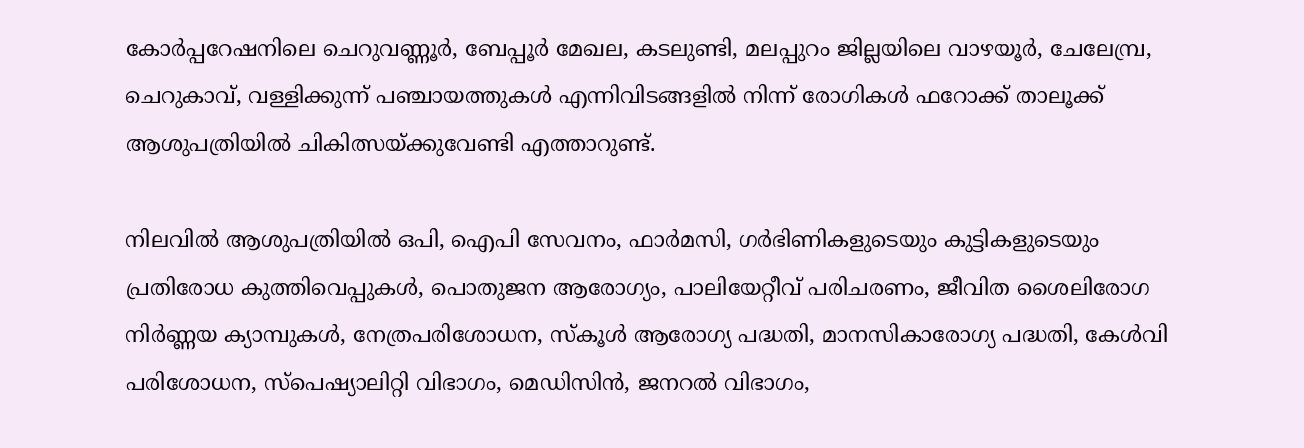കോര്‍പ്പറേഷനിലെ ചെറുവണ്ണൂര്‍, ബേപ്പൂര്‍ മേഖല, കടലുണ്ടി, മലപ്പുറം ജില്ലയിലെ വാഴയൂര്‍, ചേലേമ്പ്ര, ചെറുകാവ്, വള്ളിക്കുന്ന് പഞ്ചായത്തുകള്‍ എന്നിവിടങ്ങളില്‍ നിന്ന് രോഗികള്‍ ഫറോക്ക് താലൂക്ക് ആശുപത്രിയില്‍ ചികിത്സയ്ക്കുവേണ്ടി എത്താറുണ്ട്.

നിലവില്‍ ആശുപത്രിയില്‍ ഒപി, ഐപി സേവനം, ഫാര്‍മസി, ഗര്‍ഭിണികളുടെയും കുട്ടികളുടെയും പ്രതിരോധ കുത്തിവെപ്പുകള്‍, പൊതുജന ആരോഗ്യം, പാലിയേറ്റീവ് പരിചരണം, ജീവിത ശൈലിരോഗ നിര്‍ണ്ണയ ക്യാമ്പുകള്‍, നേത്രപരിശോധന, സ്‌കൂള്‍ ആരോഗ്യ പദ്ധതി, മാനസികാരോഗ്യ പദ്ധതി, കേള്‍വി പരിശോധന, സ്‌പെഷ്യാലിറ്റി വിഭാഗം, മെഡിസിന്‍, ജനറല്‍ വിഭാഗം,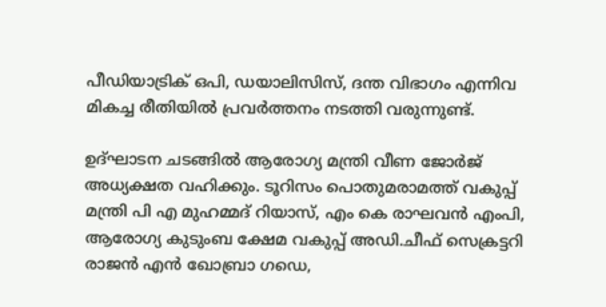പീഡിയാട്രിക് ഒപി, ഡയാലിസിസ്, ദന്ത വിഭാഗം എന്നിവ മികച്ച രീതിയില്‍ പ്രവര്‍ത്തനം നടത്തി വരുന്നുണ്ട്.

ഉദ്ഘാടന ചടങ്ങില്‍ ആരോഗ്യ മന്ത്രി വീണ ജോര്‍ജ് അധ്യക്ഷത വഹിക്കും. ടൂറിസം പൊതുമരാമത്ത് വകുപ്പ് മന്ത്രി പി എ മുഹമ്മദ് റിയാസ്, എം കെ രാഘവന്‍ എംപി, ആരോഗ്യ കുടുംബ ക്ഷേമ വകുപ്പ് അഡി.ചീഫ് സെക്രട്ടറി രാജന്‍ എന്‍ ഖോബ്രാ ഗഡെ,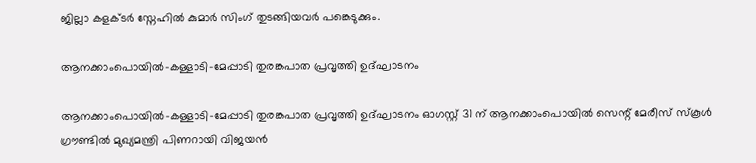ജില്ലാ കളക്ടര്‍ സ്നേഹില്‍ കുമാര്‍ സിംഗ് തുടങ്ങിയവര്‍ പങ്കെടുക്കും.

ആനക്കാംപൊയില്‍-കള്ളാടി-മേപ്പാടി തുരങ്കപാത പ്രവൃത്തി ഉദ്ഘാടനം

ആനക്കാംപൊയില്‍-കള്ളാടി-മേപ്പാടി തുരങ്കപാത പ്രവൃത്തി ഉദ്ഘാടനം ഓഗസ്റ്റ് 31 ന് ആനക്കാംപൊയില്‍ സെന്റ് മേരീസ് സ്‌കൂള്‍ ഗ്രൗണ്ടില്‍ മുഖ്യമന്ത്രി പിണറായി വിജയന്‍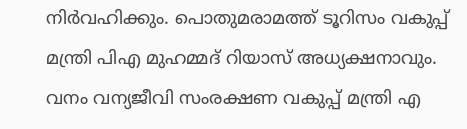നിര്‍വഹിക്കും. പൊതുമരാമത്ത് ടൂറിസം വകുപ്പ് മന്ത്രി പിഎ മുഹമ്മദ് റിയാസ് അധ്യക്ഷനാവും. വനം വന്യജീവി സംരക്ഷണ വകുപ്പ് മന്ത്രി എ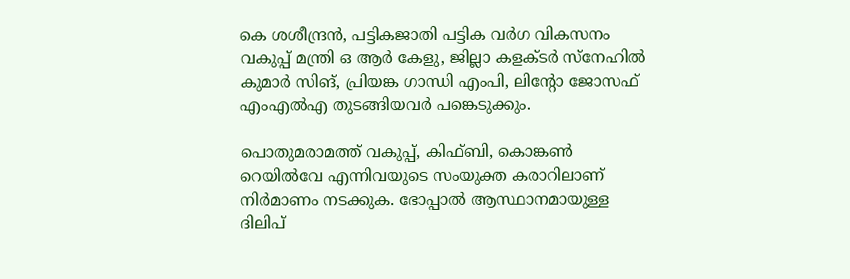കെ ശശീന്ദ്രന്‍, പട്ടികജാതി പട്ടിക വര്‍ഗ വികസനം വകുപ്പ് മന്ത്രി ഒ ആര്‍ കേളു, ജില്ലാ കളക്ടര്‍ സ്നേഹില്‍ കുമാര്‍ സിങ്, പ്രിയങ്ക ഗാന്ധി എംപി, ലിന്റോ ജോസഫ് എംഎല്‍എ തുടങ്ങിയവര്‍ പങ്കെടുക്കും.

പൊതുമരാമത്ത് വകുപ്പ്, കിഫ്ബി, കൊങ്കണ്‍ റെയില്‍വേ എന്നിവയുടെ സംയുക്ത കരാറിലാണ് നിര്‍മാണം നടക്കുക. ഭോപ്പാല്‍ ആസ്ഥാനമായുള്ള ദിലിപ്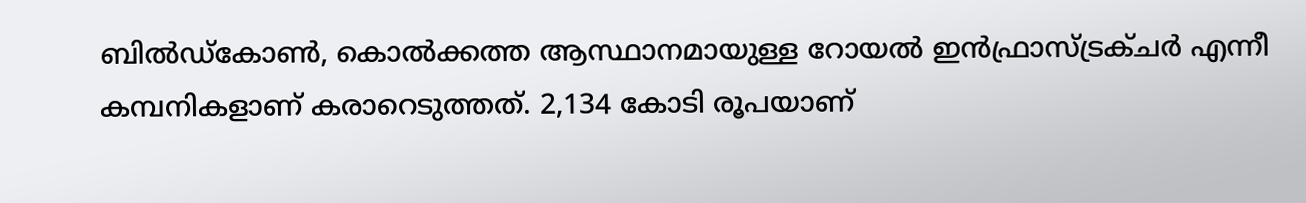ബില്‍ഡ്‌കോണ്‍, കൊല്‍ക്കത്ത ആസ്ഥാനമായുള്ള റോയല്‍ ഇന്‍ഫ്രാസ്ട്രക്ചര്‍ എന്നീ കമ്പനികളാണ് കരാറെടുത്തത്. 2,134 കോടി രൂപയാണ്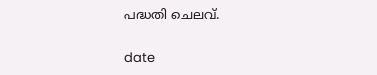പദ്ധതി ചെലവ്.

date